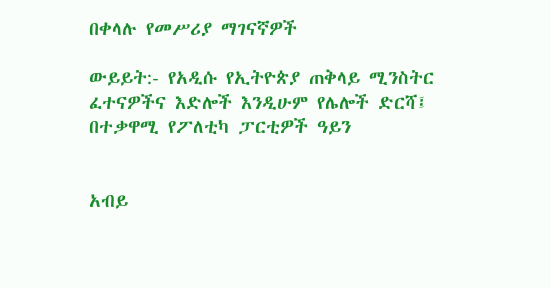በቀላሉ የመሥሪያ ማገናኛዎች

ውይይት:- የአዲሱ የኢትዮጵያ ጠቅላይ ሚንስትር ፈተናዎችና እድሎች እንዲሁም የሌሎች ድርሻ፤ በተቃዋሚ የፖለቲካ ፓርቲዎች ዓይን


አብይ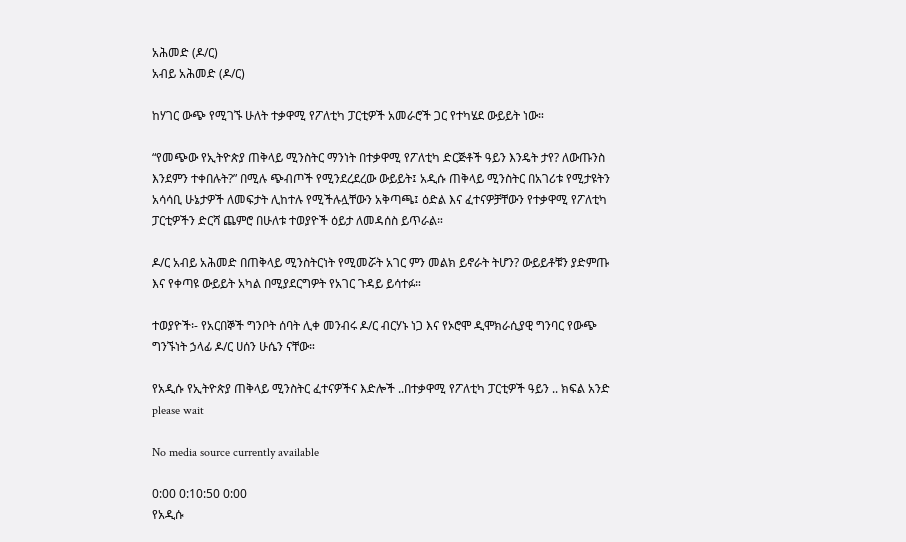አሕመድ (ዶ/ር)
አብይ አሕመድ (ዶ/ር)

ከሃገር ውጭ የሚገኙ ሁለት ተቃዋሚ የፖለቲካ ፓርቲዎች አመራሮች ጋር የተካሄደ ውይይት ነው።

“የመጭው የኢትዮጵያ ጠቅላይ ሚንስትር ማንነት በተቃዋሚ የፖለቲካ ድርጅቶች ዓይን እንዴት ታየ? ለውጡንስ እንደምን ተቀበሉት?” በሚሉ ጭብጦች የሚንደረደረው ውይይት፤ አዲሱ ጠቅላይ ሚንስትር በአገሪቱ የሚታዩትን አሳሳቢ ሁኔታዎች ለመፍታት ሊከተሉ የሚችሉሏቸውን አቅጣጫ፤ ዕድል እና ፈተናዎቻቸውን የተቃዋሚ የፖለቲካ ፓርቲዎችን ድርሻ ጨምሮ በሁለቱ ተወያዮች ዕይታ ለመዳሰስ ይጥራል።

ዶ/ር አብይ አሕመድ በጠቅላይ ሚንስትርነት የሚመሯት አገር ምን መልክ ይኖራት ትሆን? ውይይቶቹን ያድምጡ እና የቀጣዩ ውይይት አካል በሚያደርግዎት የአገር ጉዳይ ይሳተፉ።

ተወያዮች፡- የአርበኞች ግንቦት ሰባት ሊቀ መንብሩ ዶ/ር ብርሃኑ ነጋ እና የኦሮሞ ዲሞክራሲያዊ ግንባር የውጭ ግንኙነት ኃላፊ ዶ/ር ሀሰን ሁሴን ናቸው።

የአዲሱ የኢትዮጵያ ጠቅላይ ሚንስትር ፈተናዎችና እድሎች ..በተቃዋሚ የፖለቲካ ፓርቲዎች ዓይን .. ክፍል አንድ
please wait

No media source currently available

0:00 0:10:50 0:00
የአዲሱ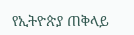የኢትዮጵያ ጠቅላይ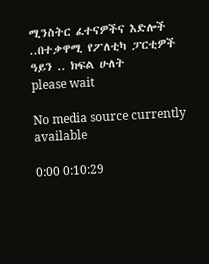ሚንስትር ፈተናዎችና እድሎች ..በተቃዋሚ የፖለቲካ ፓርቲዎች ዓይን .. ክፍል ሁለት
please wait

No media source currently available

0:00 0:10:29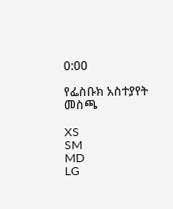0:00

የፌስቡክ አስተያየት መስጫ

XS
SM
MD
LG